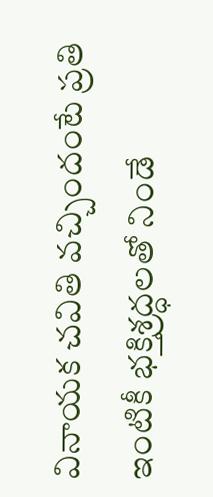వినాయక చవితి వచ్చిందంటే ప్రతి ఇంటికీ భక్తిశ్రద్ధలతో నిండే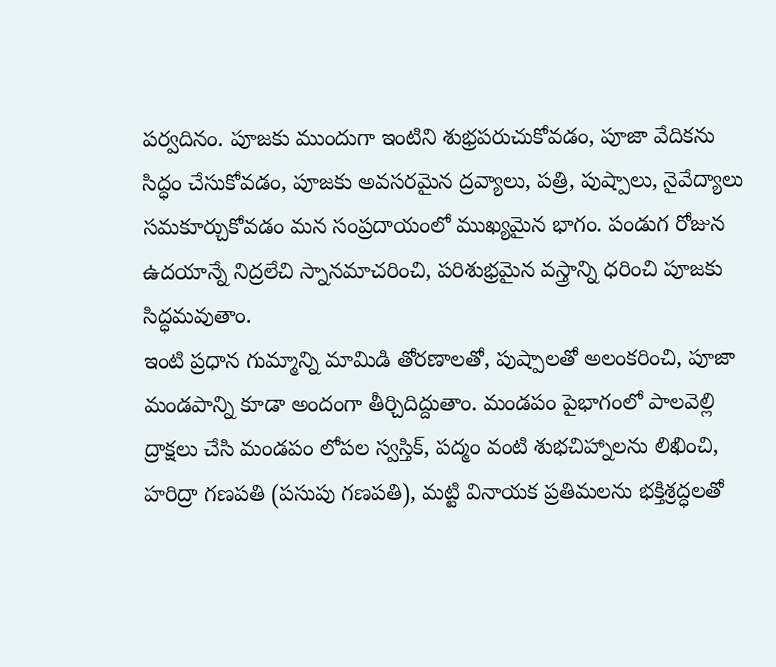పర్వదినం. పూజకు ముందుగా ఇంటిని శుభ్రపరుచుకోవడం, పూజా వేదికను సిద్ధం చేసుకోవడం, పూజకు అవసరమైన ద్రవ్యాలు, పత్రి, పుష్పాలు, నైవేద్యాలు సమకూర్చుకోవడం మన సంప్రదాయంలో ముఖ్యమైన భాగం. పండుగ రోజున ఉదయాన్నే నిద్రలేచి స్నానమాచరించి, పరిశుభ్రమైన వస్త్రాన్ని ధరించి పూజకు సిద్ధమవుతాం.
ఇంటి ప్రధాన గుమ్మాన్ని మామిడి తోరణాలతో, పుష్పాలతో అలంకరించి, పూజా మండపాన్ని కూడా అందంగా తీర్చిదిద్దుతాం. మండపం పైభాగంలో పాలవెల్లి ద్రాక్షలు చేసి మండపం లోపల స్వస్తిక్, పద్మం వంటి శుభచిహ్నాలను లిఖించి, హరిద్రా గణపతి (పసుపు గణపతి), మట్టి వినాయక ప్రతిమలను భక్తిశ్రద్ధలతో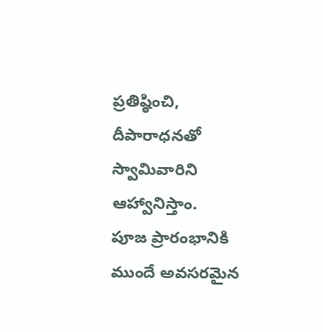ప్రతిష్ఠించి, దీపారాధనతో స్వామివారిని ఆహ్వానిస్తాం.
పూజ ప్రారంభానికి ముందే అవసరమైన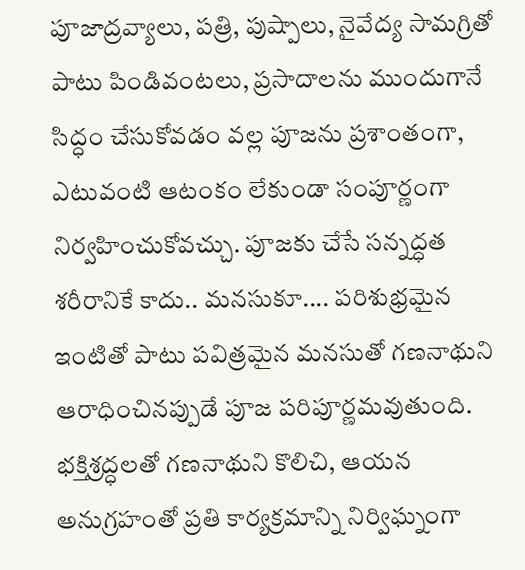పూజాద్రవ్యాలు, పత్రి, పుష్పాలు, నైవేద్య సామగ్రితో పాటు పిండివంటలు, ప్రసాదాలను ముందుగానే సిద్ధం చేసుకోవడం వల్ల పూజను ప్రశాంతంగా, ఎటువంటి ఆటంకం లేకుండా సంపూర్ణంగా నిర్వహించుకోవచ్చు. పూజకు చేసే సన్నద్ధత శరీరానికే కాదు.. మనసుకూ.... పరిశుభ్రమైన ఇంటితో పాటు పవిత్రమైన మనసుతో గణనాథుని ఆరాధించినప్పుడే పూజ పరిపూర్ణమవుతుంది. భక్తిశ్రద్ధలతో గణనాథుని కొలిచి, ఆయన అనుగ్రహంతో ప్రతి కార్యక్రమాన్ని నిర్విఘ్నంగా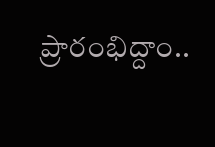ప్రారంభిద్దాం..